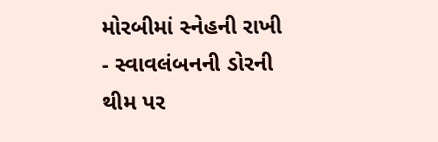મોરબીમાં સ્નેહની રાખી - સ્વાવલંબનની ડોરની થીમ પર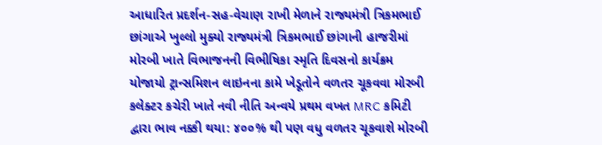આધારિત પ્રદર્શન-સહ-વેચાણ રાખી મેળાને રાજ્યમંત્રી ત્રિકમભાઈ છાંગાએ ખુલ્લો મુક્યો રાજ્યમંત્રી ત્રિકમભાઈ છાંગાની હાજરીમાં મોરબી ખાતે વિભાજનની વિભીષિકા સ્મૃતિ દિવસનો કાર્યક્રમ યોજાયો ટ્રાન્સમિશન લાઇનના કામે ખેડૂતોને વળતર ચૂકવવા મોરબી કલેક્ટર કચેરી ખાતે નવી નીતિ અન્વયે પ્રથમ વખત MRC કમિટી દ્વારા ભાવ નક્કી થયા: ૪૦૦% થી પણ વધુ વળતર ચૂકવાશે મોરબી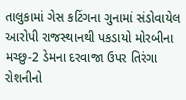તાલુકામાં ગેસ કટિંગના ગુનામાં સંડોવાયેલ આરોપી રાજસ્થાનથી પકડાયો મોરબીના મચ્છુ-2 ડેમના દરવાજા ઉપર તિરંગા રોશનીનો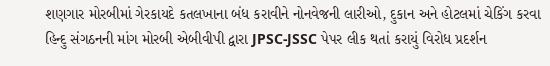શણગાર મોરબીમાં ગેરકાયદે કતલખાના બંધ કરાવીને નોનવેજની લારીઓ, દુકાન અને હોટલમાં ચેકિંગ કરવા હિન્દુ સંગઠનની માંગ મોરબી એબીવીપી દ્વારા JPSC-JSSC પેપર લીક થતાં કરાયું વિરોધ પ્રદર્શન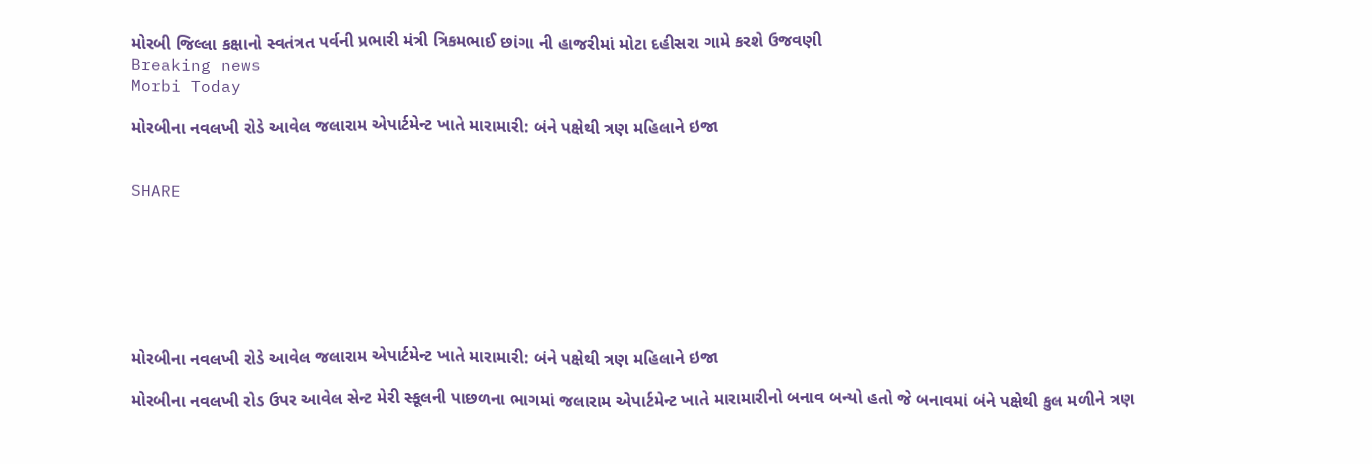મોરબી જિલ્લા કક્ષાનો સ્વતંત્રત પર્વની પ્રભારી મંત્રી ત્રિકમભાઈ છાંગા ની હાજરીમાં મોટા દહીસરા ગામે કરશે ઉજવણી
Breaking news
Morbi Today

મોરબીના નવલખી રોડે આવેલ જલારામ એપાર્ટમેન્ટ ખાતે મારામારી: બંને પક્ષેથી ત્રણ મહિલાને ઇજા


SHARE







મોરબીના નવલખી રોડે આવેલ જલારામ એપાર્ટમેન્ટ ખાતે મારામારી: બંને પક્ષેથી ત્રણ મહિલાને ઇજા

મોરબીના નવલખી રોડ ઉપર આવેલ સેન્ટ મેરી સ્કૂલની પાછળના ભાગમાં જલારામ એપાર્ટમેન્ટ ખાતે મારામારીનો બનાવ બન્યો હતો જે બનાવમાં બંને પક્ષેથી કુલ મળીને ત્રણ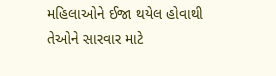મહિલાઓને ઈજા થયેલ હોવાથી તેઓને સારવાર માટે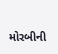મોરબીની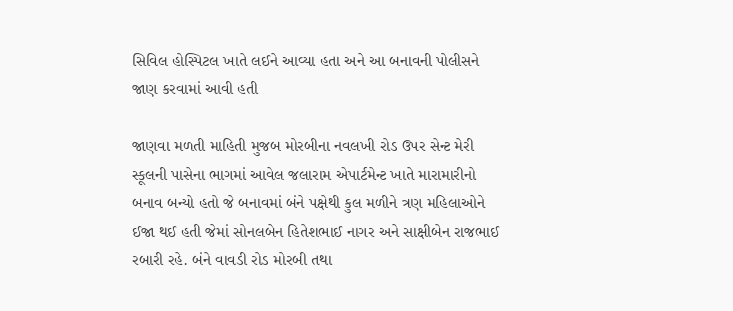સિવિલ હોસ્પિટલ ખાતે લઈને આવ્યા હતા અને આ બનાવની પોલીસને જાણ કરવામાં આવી હતી

જાણવા મળતી માહિતી મુજબ મોરબીના નવલખી રોડ ઉપર સેન્ટ મેરી સ્કૂલની પાસેના ભાગમાં આવેલ જલારામ એપાર્ટમેન્ટ ખાતે મારામારીનો બનાવ બન્યો હતો જે બનાવમાં બંને પક્ષેથી કુલ મળીને ત્રણ મહિલાઓને ઈજા થઈ હતી જેમાં સોનલબેન હિતેશભાઈ નાગર અને સાક્ષીબેન રાજભાઈ રબારી રહે. બંને વાવડી રોડ મોરબી તથા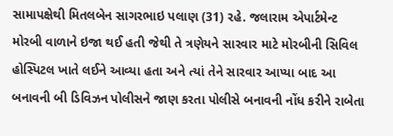સામાપક્ષેથી મિતલબેન સાગરભાઇ પલાણ (31) રહે. જલારામ એપાર્ટમેન્ટ મોરબી વાળાને ઇજા થઈ હતી જેથી તે ત્રણેયને સારવાર માટે મોરબીની સિવિલ હોસ્પિટલ ખાતે લઈને આવ્યા હતા અને ત્યાં તેને સારવાર આપ્યા બાદ આ બનાવની બી ડિવિઝન પોલીસને જાણ કરતા પોલીસે બનાવની નોંધ કરીને રાબેતા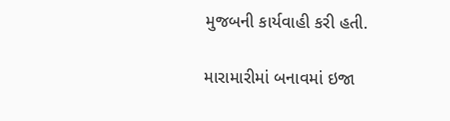મુજબની કાર્યવાહી કરી હતી.

મારામારીમાં બનાવમાં ઇજા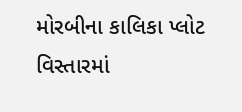મોરબીના કાલિકા પ્લોટ વિસ્તારમાં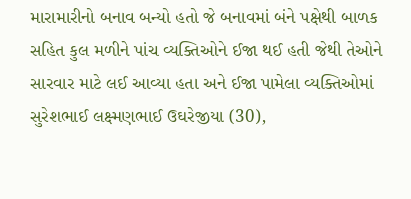મારામારીનો બનાવ બન્યો હતો જે બનાવમાં બંને પક્ષેથી બાળક સહિત કુલ મળીને પાંચ વ્યક્તિઓને ઈજા થઈ હતી જેથી તેઓને સારવાર માટે લઈ આવ્યા હતા અને ઈજા પામેલા વ્યક્તિઓમાં સુરેશભાઈ લક્ષ્મણભાઈ ઉઘરેજીયા (30),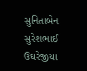સુનિતાબેન સુરેશભાઈ ઉઘરેજીયા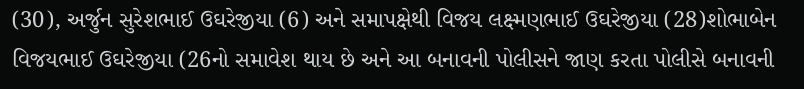(30), અર્જુન સુરેશભાઈ ઉઘરેજીયા (6) અને સમાપક્ષેથી વિજય લક્ષ્મણભાઈ ઉઘરેજીયા (28)શોભાબેન વિજયભાઈ ઉઘરેજીયા (26નો સમાવેશ થાય છે અને આ બનાવની પોલીસને જાણ કરતા પોલીસે બનાવની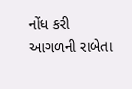નોંધ કરી આગળની રાબેતા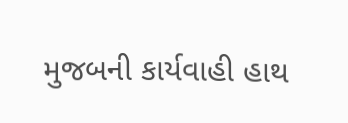મુજબની કાર્યવાહી હાથ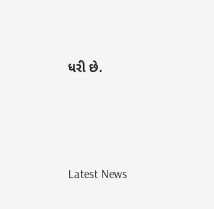ધરી છે.






Latest News